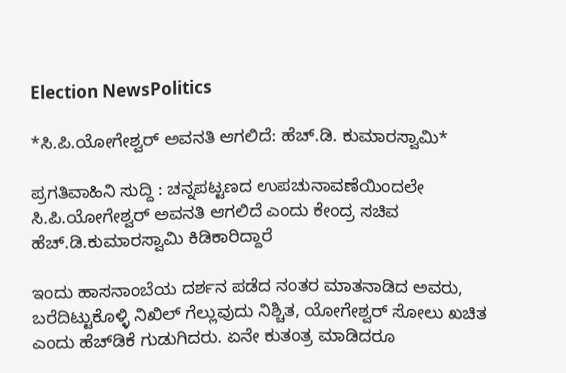Election NewsPolitics

*ಸಿ.ಪಿ.ಯೋಗೇಶ್ವ‌ರ್ ಅವನತಿ ಆಗಲಿದೆ: ಹೆಚ್.ಡಿ. ಕುಮಾರಸ್ವಾಮಿ*

ಪ್ರಗತಿವಾಹಿನಿ ಸುದ್ದಿ : ಚನ್ನಪಟ್ಟಣದ ಉಪಚುನಾವಣೆಯಿಂದಲೇ ಸಿ.ಪಿ.ಯೋಗೇಶ್ವ‌ರ್ ಅವನತಿ ಆಗಲಿದೆ ಎಂದು ಕೇಂದ್ರ ಸಚಿವ ಹೆಚ್.ಡಿ.ಕುಮಾರಸ್ವಾಮಿ ಕಿಡಿಕಾರಿದ್ದಾರೆ

ಇಂದು ಹಾಸನಾಂಬೆಯ ದರ್ಶನ ಪಡೆದ ನಂತರ ಮಾತನಾಡಿದ ಅವರು, ಬರೆದಿಟ್ಟುಕೊಳ್ಳಿ ನಿಖಿಲ್ ಗೆಲ್ಲುವುದು ನಿಶ್ಚಿತ, ಯೋಗೇಶ್ವರ್ ಸೋಲು ಖಚಿತ ಎಂದು ಹೆಚ್‌ಡಿಕೆ ಗುಡುಗಿದರು. ಏನೇ ಕುತಂತ್ರ ಮಾಡಿದರೂ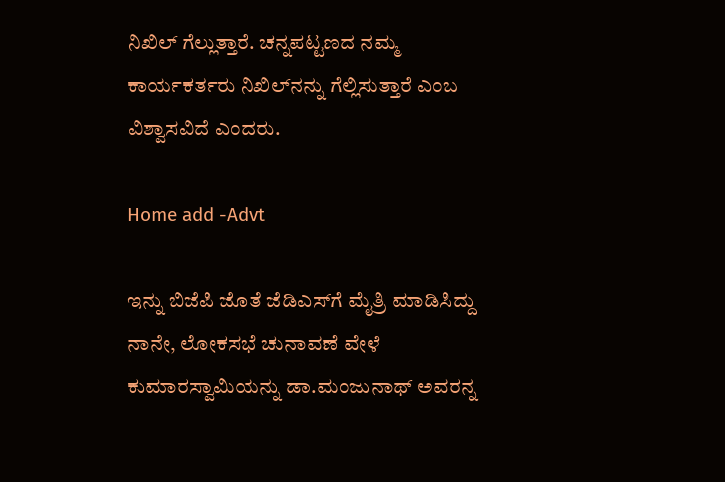ನಿಖಿಲ್ ಗೆಲ್ಲುತ್ತಾರೆ. ಚನ್ನಪಟ್ಟಣದ ನಮ್ಮ ಕಾರ್ಯಕರ್ತರು ನಿಖಿಲ್‌ನನ್ನು ಗೆಲ್ಲಿಸುತ್ತಾರೆ ಎಂಬ ವಿಶ್ವಾಸವಿದೆ ಎಂದರು.

Home add -Advt

ಇನ್ನು ಬಿಜೆಪಿ ಜೊತೆ ಜೆಡಿಎಸ್‌ಗೆ ಮೈತ್ರಿ ಮಾಡಿಸಿದ್ದು ನಾನೇ, ಲೋಕಸಭೆ ಚುನಾವಣೆ ವೇಳೆ ಕುಮಾರಸ್ವಾಮಿಯನ್ನು ಡಾ.ಮಂಜುನಾಥ್ ಅವರನ್ನ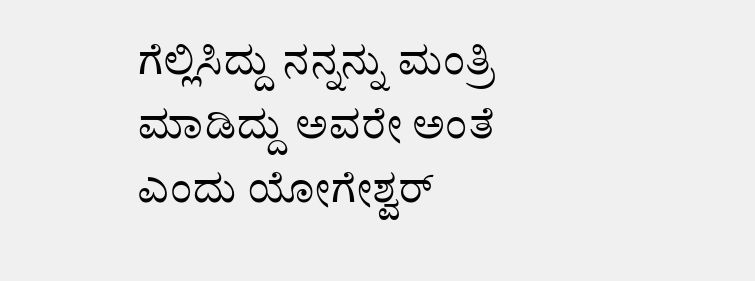ಗೆಲ್ಲಿಸಿದ್ದು ನನ್ನನ್ನು ಮಂತ್ರಿ ಮಾಡಿದ್ದು ಅವರೇ ಅಂತೆ ಎಂದು ಯೋಗೇಶ್ವರ್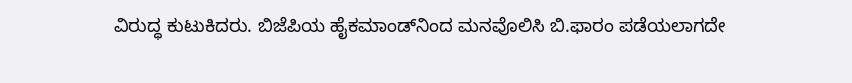ವಿರುದ್ಧ ಕುಟುಕಿದರು. ಬಿಜೆಪಿಯ ಹೈಕಮಾಂಡ್‌ನಿಂದ ಮನವೊಲಿಸಿ ಬಿ.ಫಾರಂ ಪಡೆಯಲಾಗದೇ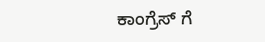ಕಾಂಗ್ರೆಸ್ ಗೆ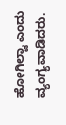ಹೋಗಿಲ್ವಾ ಎಂದು ವ್ಯಂಗ್ಯವಾಡಿದರು.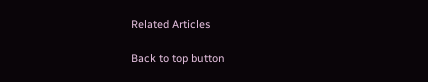Related Articles

Back to top button